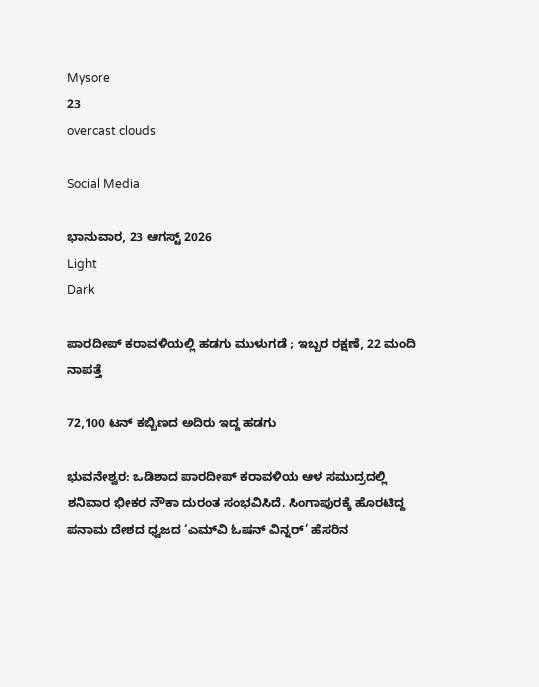Mysore
23
overcast clouds

Social Media

ಭಾನುವಾರ, 23 ಆಗಸ್ಟ್ 2026
Light
Dark

ಪಾರದೀಪ್ ಕರಾವಳಿಯಲ್ಲಿ ಹಡಗು ಮುಳುಗಡೆ ; ಇಬ್ಬರ ರಕ್ಷಣೆ, 22 ಮಂದಿ ನಾಪತ್ತೆ

72,100 ಟನ್‌ ಕಬ್ಬಿಣದ ಅದಿರು ಇದ್ದ ಹಡಗು

ಭುವನೇಶ್ವರ: ಒಡಿಶಾದ ಪಾರದೀಪ್ ಕರಾವಳಿಯ ಆಳ ಸಮುದ್ರದಲ್ಲಿ ಶನಿವಾರ ಭೀಕರ ನೌಕಾ ದುರಂತ ಸಂಭವಿಸಿದೆ. ಸಿಂಗಾಪುರಕ್ಕೆ ಹೊರಟಿದ್ದ ಪನಾಮ ದೇಶದ ಧ್ವಜದ ‘ಎಮ್‌ವಿ ಓಷನ್ ವಿನ್ನರ್’ ಹೆಸರಿನ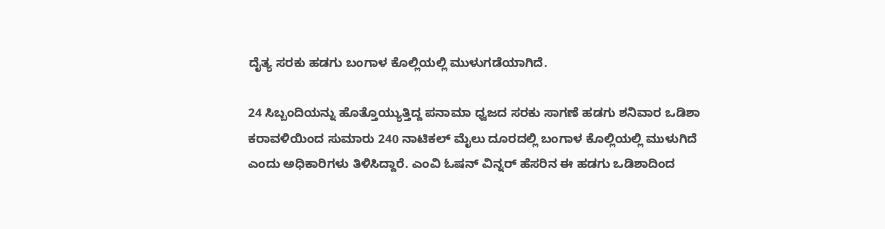ದೈತ್ಯ ಸರಕು ಹಡಗು ಬಂಗಾಳ ಕೊಲ್ಲಿಯಲ್ಲಿ ಮುಳುಗಡೆಯಾಗಿದೆ.

24 ಸಿಬ್ಬಂದಿಯನ್ನು ಹೊತ್ತೊಯ್ಯುತ್ತಿದ್ದ ಪನಾಮಾ ಧ್ವಜದ ಸರಕು ಸಾಗಣೆ ಹಡಗು ಶನಿವಾರ ಒಡಿಶಾ ಕರಾವಳಿಯಿಂದ ಸುಮಾರು 240 ನಾಟಿಕಲ್ ಮೈಲು ದೂರದಲ್ಲಿ ಬಂಗಾಳ ಕೊಲ್ಲಿಯಲ್ಲಿ ಮುಳುಗಿದೆ ಎಂದು ಅಧಿಕಾರಿಗಳು ತಿಳಿಸಿದ್ದಾರೆ. ಎಂವಿ ಓಷನ್ ವಿನ್ನರ್ ಹೆಸರಿನ ಈ ಹಡಗು ಒಡಿಶಾದಿಂದ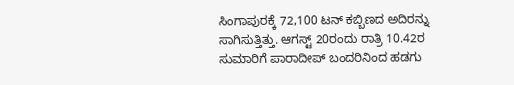ಸಿಂಗಾಪುರಕ್ಕೆ 72,100 ಟನ್ ಕಬ್ಬಿಣದ ಅದಿರನ್ನು ಸಾಗಿಸುತ್ತಿತ್ತು. ಆಗಸ್ಟ್ 20ರಂದು ರಾತ್ರಿ 10.42ರ ಸುಮಾರಿಗೆ ಪಾರಾದೀಪ್ ಬಂದರಿನಿಂದ ಹಡಗು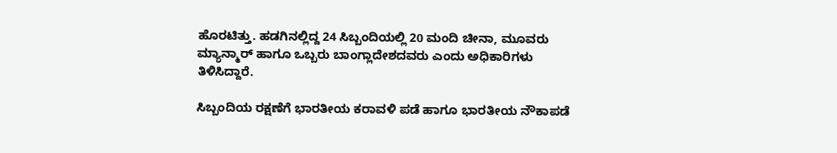ಹೊರಟಿತ್ತು. ಹಡಗಿನಲ್ಲಿದ್ದ 24 ಸಿಬ್ಬಂದಿಯಲ್ಲಿ 20 ಮಂದಿ ಚೀನಾ, ಮೂವರು ಮ್ಯಾನ್ಮಾರ್ ಹಾಗೂ ಒಬ್ಬರು ಬಾಂಗ್ಲಾದೇಶದವರು ಎಂದು ಅಧಿಕಾರಿಗಳು ತಿಳಿಸಿದ್ದಾರೆ.

ಸಿಬ್ಬಂದಿಯ ರಕ್ಷಣೆಗೆ ಭಾರತೀಯ ಕರಾವಳಿ ಪಡೆ ಹಾಗೂ ಭಾರತೀಯ ನೌಕಾಪಡೆ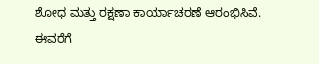ಶೋಧ ಮತ್ತು ರಕ್ಷಣಾ ಕಾರ್ಯಾಚರಣೆ ಆರಂಭಿಸಿವೆ. ಈವರೆಗೆ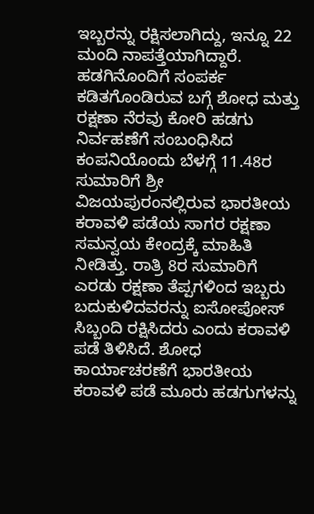ಇಬ್ಬರನ್ನು ರಕ್ಷಿಸಲಾಗಿದ್ದು, ಇನ್ನೂ 22 ಮಂದಿ ನಾಪತ್ತೆಯಾಗಿದ್ದಾರೆ. ಹಡಗಿನೊಂದಿಗೆ ಸಂಪರ್ಕ ಕಡಿತಗೊಂಡಿರುವ ಬಗ್ಗೆ ಶೋಧ ಮತ್ತು ರಕ್ಷಣಾ ನೆರವು ಕೋರಿ ಹಡಗು ನಿರ್ವಹಣೆಗೆ ಸಂಬಂಧಿಸಿದ ಕಂಪನಿಯೊಂದು ಬೆಳಗ್ಗೆ 11.48ರ ಸುಮಾರಿಗೆ ಶ್ರೀ ವಿಜಯಪುರಂನಲ್ಲಿರುವ ಭಾರತೀಯ ಕರಾವಳಿ ಪಡೆಯ ಸಾಗರ ರಕ್ಷಣಾ ಸಮನ್ವಯ ಕೇಂದ್ರಕ್ಕೆ ಮಾಹಿತಿ ನೀಡಿತ್ತು. ರಾತ್ರಿ 8ರ ಸುಮಾರಿಗೆ ಎರಡು ರಕ್ಷಣಾ ತೆಪ್ಪಗಳಿಂದ ಇಬ್ಬರು ಬದುಕುಳಿದವರನ್ನು ಐಸೋಪೋಸ್ ಸಿಬ್ಬಂದಿ ರಕ್ಷಿಸಿದರು ಎಂದು ಕರಾವಳಿ ಪಡೆ ತಿಳಿಸಿದೆ. ಶೋಧ ಕಾರ್ಯಾಚರಣೆಗೆ ಭಾರತೀಯ ಕರಾವಳಿ ಪಡೆ ಮೂರು ಹಡಗುಗಳನ್ನು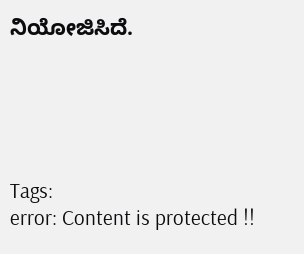ನಿಯೋಜಿಸಿದೆ.





Tags:
error: Content is protected !!